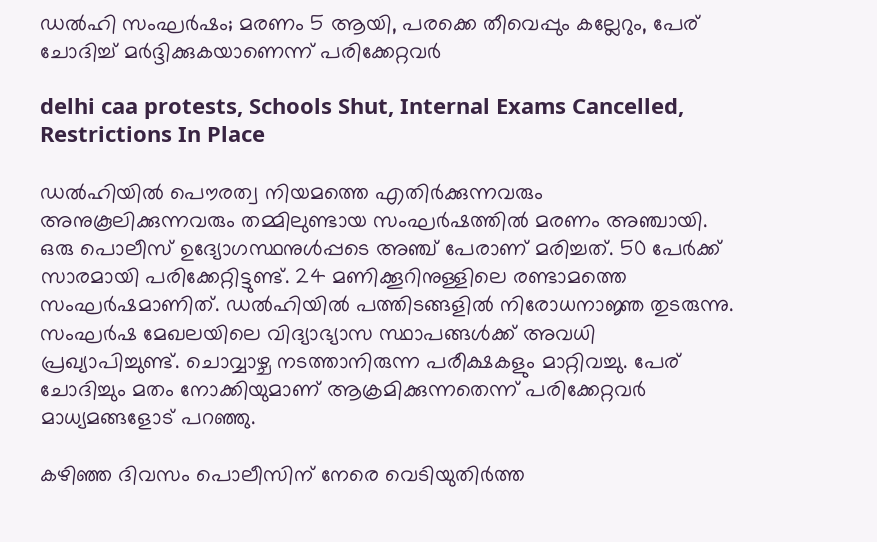ഡൽഹി സംഘർഷം; മരണം 5 ആയി, പരക്കെ തീവെപ്പും കല്ലേറും, പേര് ചോദിച്ച് മർദ്ദിക്കുകയാണെന്ന് പരിക്കേറ്റവർ

delhi caa protests, Schools Shut, Internal Exams Cancelled, Restrictions In Place

ഡൽഹിയിൽ പൌരത്വ നിയമത്തെ എതിർക്കുന്നവരും അനുകൂലിക്കുന്നവരും തമ്മിലുണ്ടായ സംഘർഷത്തിൽ മരണം അഞ്ചായി. ഒരു പൊലീസ് ഉദ്യോഗസ്ഥനുൾപ്പടെ അഞ്ച് പേരാണ് മരിച്ചത്. 50 പേർക്ക് സാരമായി പരിക്കേറ്റിട്ടുണ്ട്. 24 മണിക്കൂറിനുള്ളിലെ രണ്ടാമത്തെ സംഘർഷമാണിത്. ഡൽഹിയിൽ പത്തിടങ്ങളിൽ നിരോധനാജ്ഞ തുടരുന്നു. സംഘർഷ മേഖലയിലെ വിദ്യാഭ്യാസ സ്ഥാപങ്ങൾക്ക് അവധി പ്രഖ്യാപിച്ചുണ്ട്. ചൊവ്വാഴ്ച നടത്താനിരുന്ന പരീക്ഷകളും മാറ്റിവച്ചു. പേര് ചോദിച്ചും മതം നോക്കിയുമാണ് ആക്രമിക്കുന്നതെന്ന് പരിക്കേറ്റവർ മാധ്യമങ്ങളോട് പറഞ്ഞു.

കഴിഞ്ഞ ദിവസം പൊലീസിന് നേരെ വെടിയുതിർത്ത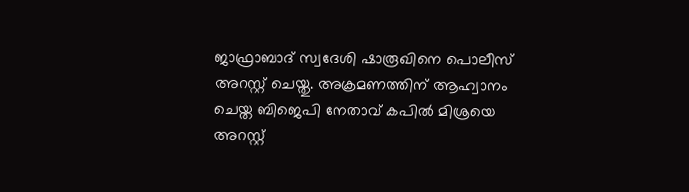ജാഫ്രാബാദ് സ്വദേശി ഷാരൂഖിനെ പൊലീസ് അറസ്റ്റ് ചെയ്തു. അക്രമണത്തിന് ആഹ്വാനം ചെയ്ത ബിജെപി നേതാവ് കപിൽ മിശ്രയെ അറസ്റ്റ്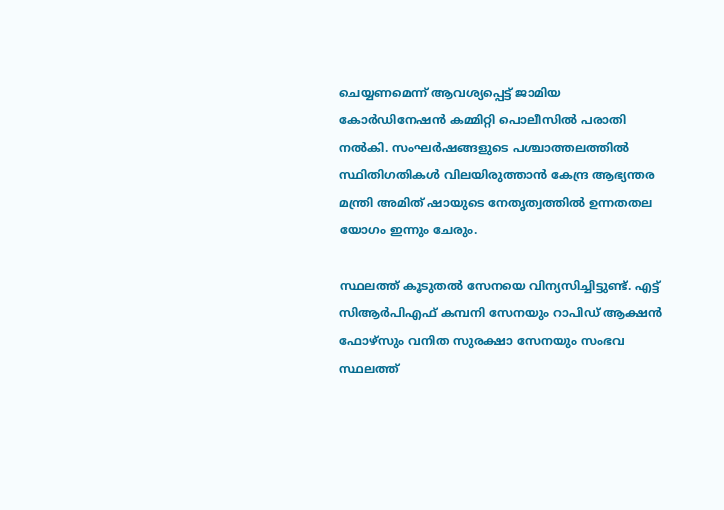ചെയ്യണമെന്ന് ആവശ്യപ്പെട്ട് ജാമിയ കോര്‍ഡിനേഷന്‍ കമ്മിറ്റി പൊലീസില്‍ പരാതി നല്‍കി. സംഘർഷങ്ങളുടെ പശ്ചാത്തലത്തിൽ സ്ഥിതിഗതികൾ വിലയിരുത്താൻ കേന്ദ്ര ആഭ്യന്തര മന്ത്രി അമിത് ഷായുടെ നേതൃത്വത്തിൽ ഉന്നതതല യോഗം ഇന്നും ചേരും.

സ്ഥലത്ത് കൂടുതൽ സേനയെ വിന്യസിച്ചിട്ടുണ്ട്. എട്ട് സിആർപിഎഫ് കമ്പനി സേനയും റാപിഡ് ആക്ഷൻ ഫോഴ്സും വനിത സുരക്ഷാ സേനയും സംഭവ സ്ഥലത്ത്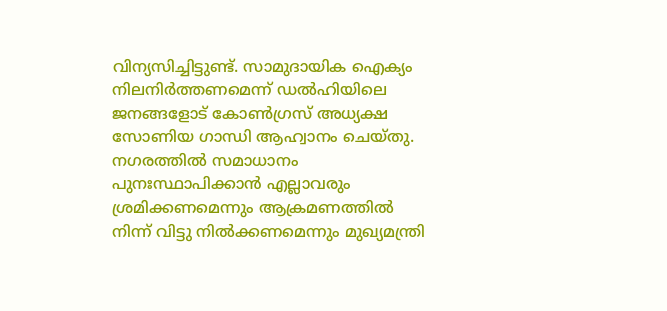വിന്യസിച്ചിട്ടുണ്ട്. സാമുദായിക ഐക്യം നിലനിർത്തണമെന്ന് ഡൽഹിയിലെ ജനങ്ങളോട് കോൺഗ്രസ് അധ്യക്ഷ സോണിയ ഗാന്ധി ആഹ്വാനം ചെയ്തു. നഗരത്തിൽ സമാധാനം പുനഃസ്ഥാപിക്കാൻ എല്ലാവരും ശ്രമിക്കണമെന്നും ആക്രമണത്തിൽ നിന്ന് വിട്ടു നിൽക്കണമെന്നും മുഖ്യമന്ത്രി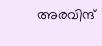അരവിന്ദ്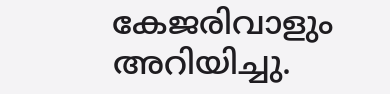കേജരിവാളും അറിയിച്ചു.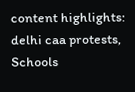content highlights: delhi caa protests, Schools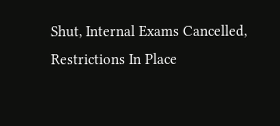Shut, Internal Exams Cancelled, Restrictions In Place